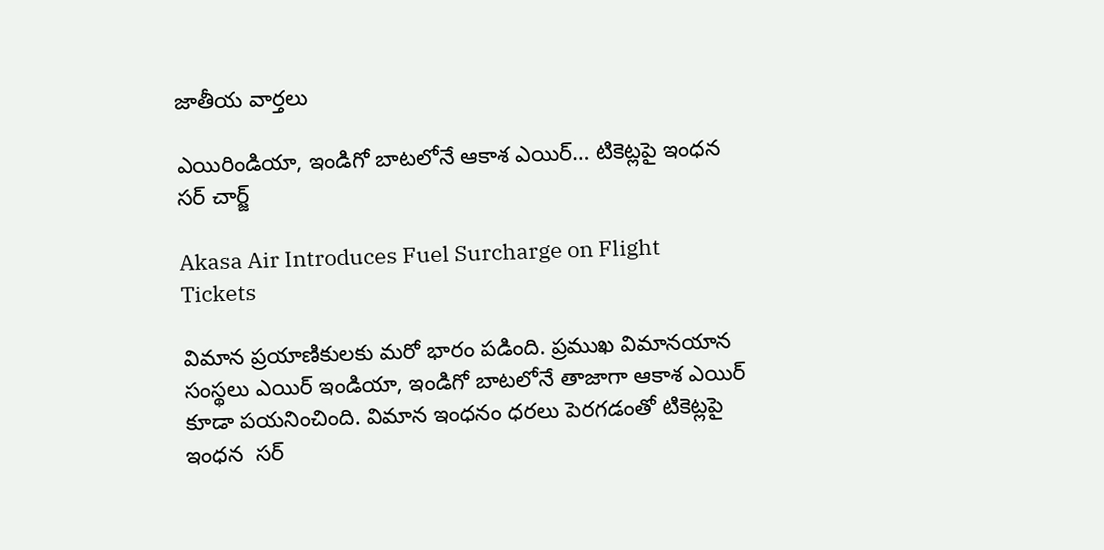జాతీయ వార్తలు

ఎయిరిండియా, ఇండిగో బాటలోనే ఆకాశ ఎయిర్… టికెట్లపై ఇంధన సర్ చార్జ్

Akasa Air Introduces Fuel Surcharge on Flight Tickets

విమాన ప్రయాణికులకు మరో భారం పడింది. ప్రముఖ విమానయాన సంస్థలు ఎయిర్ ఇండియా, ఇండిగో బాటలోనే తాజాగా ఆకాశ ఎయిర్ కూడా పయనించింది. విమాన ఇంధనం ధరలు పెరగడంతో టికెట్లపై ఇంధన  సర్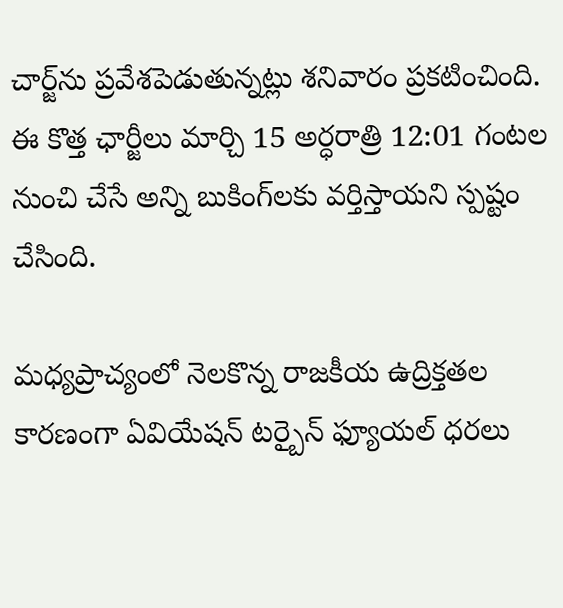చార్జ్‌ను ప్రవేశపెడుతున్నట్లు శనివారం ప్రకటించింది. ఈ కొత్త ఛార్జీలు మార్చి 15 అర్ధరాత్రి 12:01 గంటల నుంచి చేసే అన్ని బుకింగ్‌లకు వర్తిస్తాయని స్పష్టం చేసింది.

మధ్యప్రాచ్యంలో నెలకొన్న రాజకీయ ఉద్రిక్తతల కారణంగా ఏవియేషన్ టర్బైన్ ఫ్యూయల్ ధరలు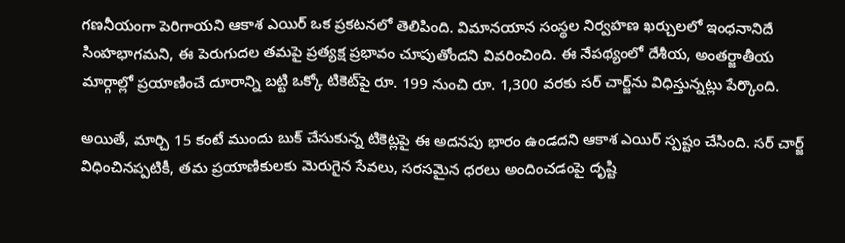గణనీయంగా పెరిగాయని ఆకాశ ఎయిర్ ఒక ప్రకటనలో తెలిపింది. విమానయాన సంస్థల నిర్వహణ ఖర్చులలో ఇంధనానిదే సింహభాగమని, ఈ పెరుగుదల తమపై ప్రత్యక్ష ప్రభావం చూపుతోందని వివరించింది. ఈ నేపథ్యంలో దేశీయ, అంతర్జాతీయ మార్గాల్లో ప్రయాణించే దూరాన్ని బట్టి ఒక్కో టికెట్‌పై రూ. 199 నుంచి రూ. 1,300 వరకు సర్ చార్జ్‌ను విధిస్తున్నట్లు పేర్కొంది.

అయితే, మార్చి 15 కంటే ముందు బుక్ చేసుకున్న టికెట్లపై ఈ అదనపు భారం ఉండదని ఆకాశ ఎయిర్ స్పష్టం చేసింది. సర్ చార్జ్ విధించినప్పటికీ, తమ ప్రయాణికులకు మెరుగైన సేవలు, సరసమైన ధరలు అందించడంపై దృష్టి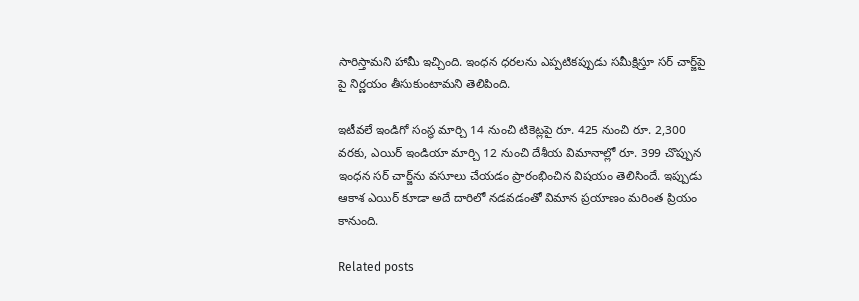సారిస్తామని హామీ ఇచ్చింది. ఇంధన ధరలను ఎప్పటికప్పుడు సమీక్షిస్తూ సర్ చార్జ్‌పై పై నిర్ణయం తీసుకుంటామని తెలిపింది.

ఇటీవలే ఇండిగో సంస్థ మార్చి 14 నుంచి టికెట్లపై రూ. 425 నుంచి రూ. 2,300 వరకు, ఎయిర్ ఇండియా మార్చి 12 నుంచి దేశీయ విమానాల్లో రూ. 399 చొప్పున ఇంధన సర్ చార్జ్‌ను వసూలు చేయడం ప్రారంభించిన విషయం తెలిసిందే. ఇప్పుడు ఆకాశ ఎయిర్ కూడా అదే దారిలో నడవడంతో విమాన ప్రయాణం మరింత ప్రియం కానుంది.

Related posts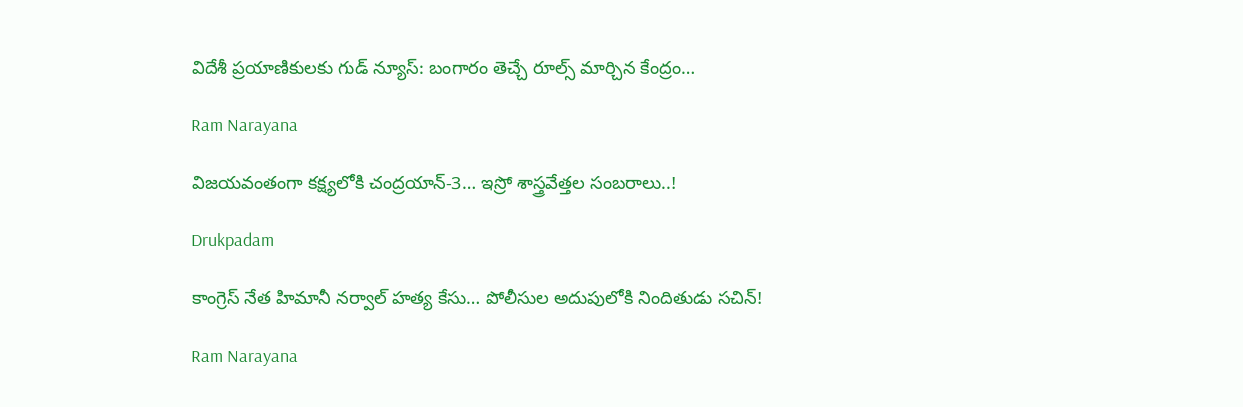విదేశీ ప్రయాణికులకు గుడ్ న్యూస్: బంగారం తెచ్చే రూల్స్ మార్చిన కేంద్రం…

Ram Narayana

విజయవంతంగా కక్ష్యలోకి చంద్రయాన్-3… ఇస్రో శాస్త్రవేత్తల సంబరాలు..!

Drukpadam

కాంగ్రెస్ నేత హిమానీ న‌ర్వాల్ హ‌త్య కేసు… పోలీసుల అదుపులోకి నిందితుడు స‌చిన్‌!

Ram Narayana